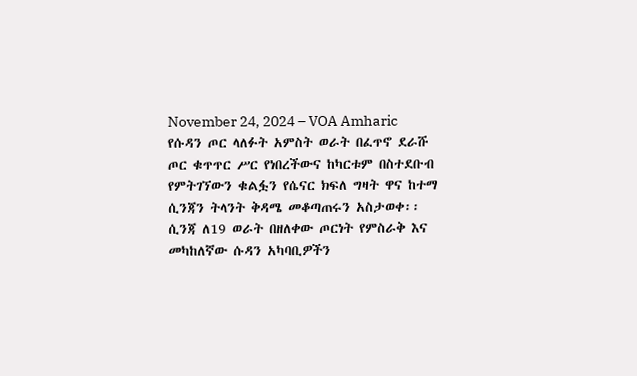November 24, 2024 – VOA Amharic
የሱዳን ጦር ላለፉት አምስት ወራት በፈጥኖ ደራሹ ጦር ቁጥጥር ሥር የነበረችውና ከካርቱም በስተደቡብ የምትገኘውን ቁልፏን የሴናር ክፍለ ግዛት ዋና ከተማ ሲንጃን ትላንት ቅዳሜ መቆጣጠሩን አስታወቀ፡፡
ሲንጃ ለ19 ወራት በዘለቀው ጦርነት የምስራቅ እና መካከለኛው ሱዳን አካባቢዎችን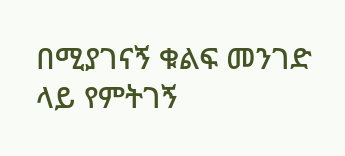በሚያገናኝ ቁልፍ መንገድ ላይ የምትገኝ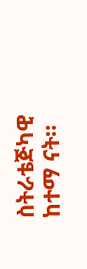ስትራቴጅካዊ ከተማ ናት።